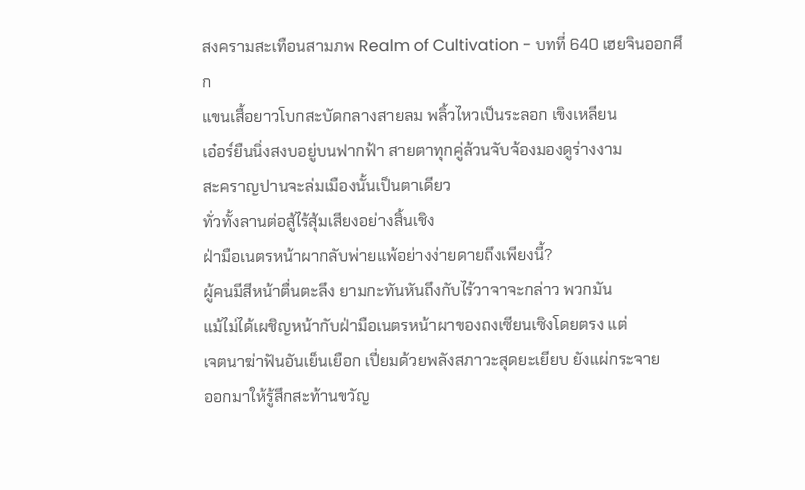สงครามสะเทือนสามภพ Realm of Cultivation - บทที่ 640 เฮยจินออกศึก
แขนเสื้อยาวโบกสะบัดกลางสายลม พลิ้วไหวเป็นระลอก เขิงเหลียน
เอ๋อร์ยืนนิ่งสงบอยู่บนฟากฟ้า สายตาทุกคู่ล้วนจับจ้องมองดูร่างงาม
สะคราญปานจะล่มเมืองนั้นเป็นตาเดียว
ทั่วทั้งลานต่อสู้ไร้สุ้มเสียงอย่างสิ้นเชิง
ฝ่ามือเนตรหน้าผากลับพ่ายแพ้อย่างง่ายดายถึงเพียงนี้?
ผู้คนมีสีหน้าตื่นตะลึง ยามกะทันหันถึงกับไร้วาจาจะกล่าว พวกมัน
แม้ไม่ได้เผชิญหน้ากับฝ่ามือเนตรหน้าผาของถงเซียนเซิงโดยตรง แต่
เจตนาฆ่าฟันอันเย็นเยือก เปี่ยมด้วยพลังสภาวะสุดยะเยียบ ยังแผ่กระจาย
ออกมาให้รู้สึกสะท้านขวัญ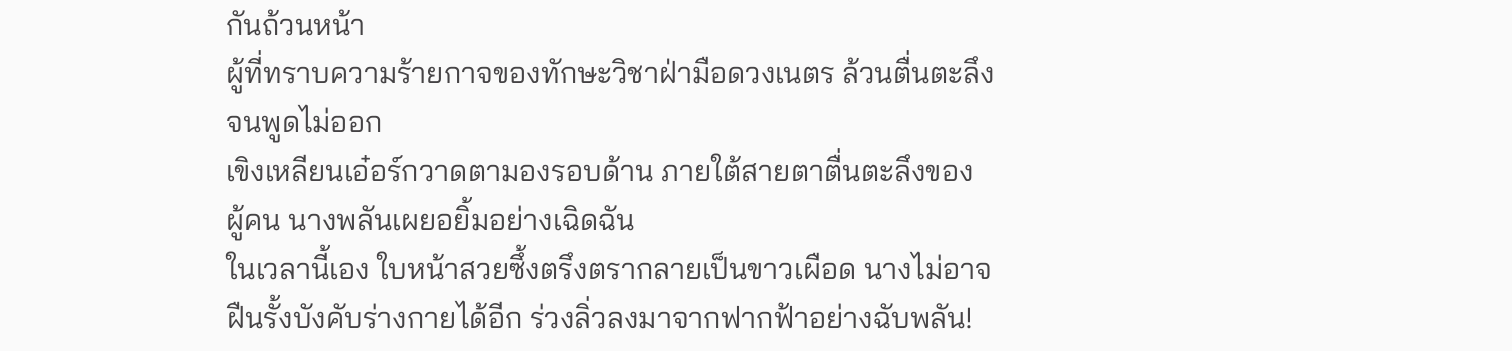กันถ้วนหน้า
ผู้ที่ทราบความร้ายกาจของทักษะวิชาฝ่ามือดวงเนตร ล้วนตื่นตะลึง
จนพูดไม่ออก
เขิงเหลียนเอ๋อร์กวาดตามองรอบด้าน ภายใต้สายตาตื่นตะลึงของ
ผู้คน นางพลันเผยอยิ้มอย่างเฉิดฉัน
ในเวลานี้เอง ใบหน้าสวยซึ้งตรึงตรากลายเป็นขาวเผือด นางไม่อาจ
ฝืนรั้งบังคับร่างกายได้อีก ร่วงลิ่วลงมาจากฟากฟ้าอย่างฉับพลัน!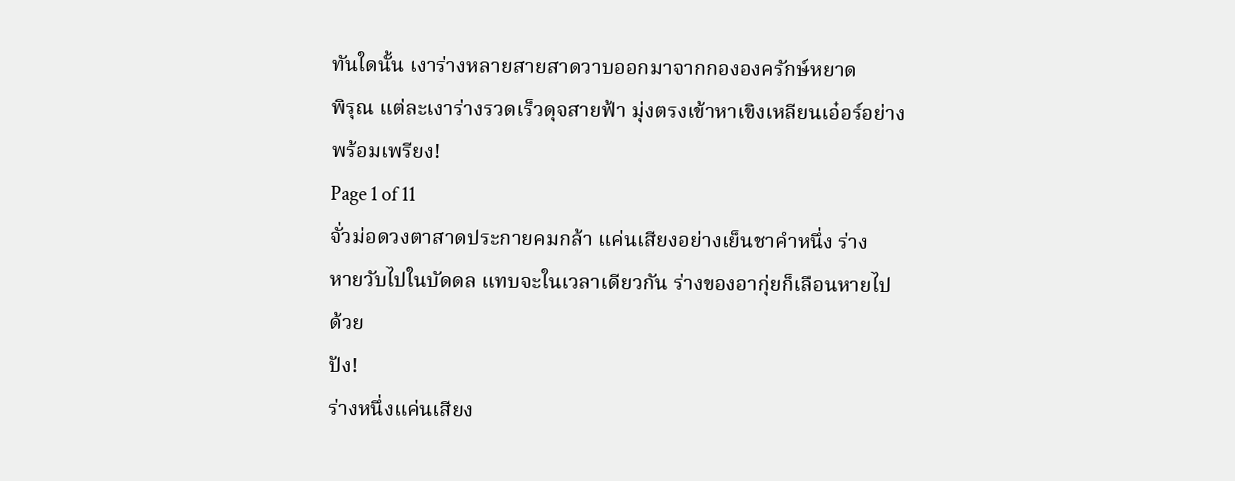ทันใดนั้น เงาร่างหลายสายสาดวาบออกมาจากกององครักษ์หยาด
พิรุณ แต่ละเงาร่างรวดเร็วดุจสายฟ้า มุ่งตรงเข้าหาเขิงเหลียนเอ๋อร์อย่าง
พร้อมเพรียง!
Page 1 of 11
จั่วม่อดวงตาสาดประกายคมกล้า แค่นเสียงอย่างเย็นชาคำหนึ่ง ร่าง
หายวับไปในบัดดล แทบจะในเวลาเดียวกัน ร่างของอากุ่ยก็เลือนหายไป
ด้วย
ปัง!
ร่างหนึ่งแค่นเสียง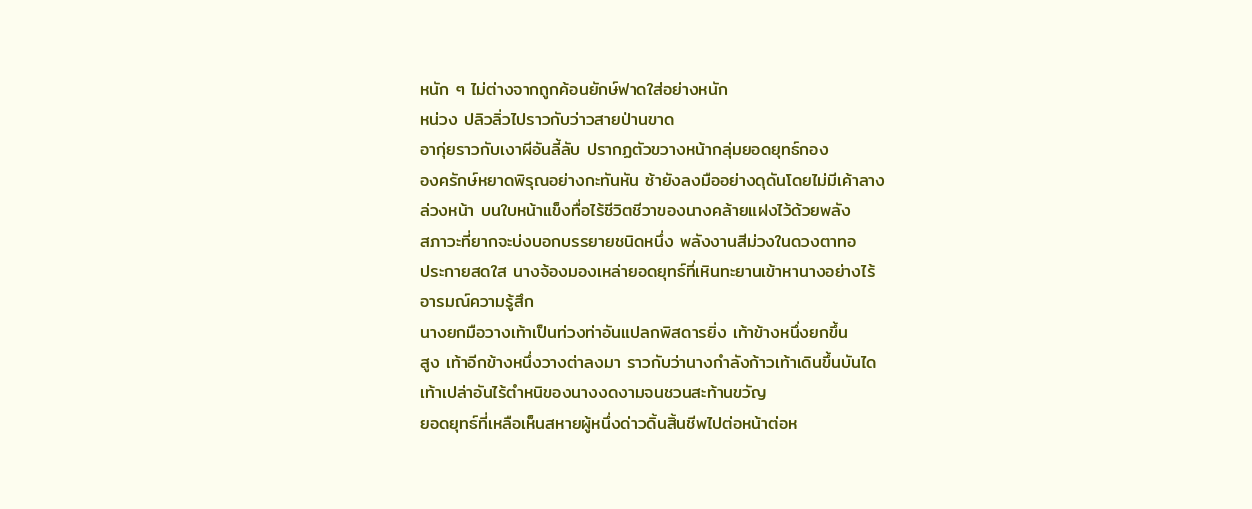หนัก ๆ ไม่ต่างจากถูกค้อนยักษ์ฟาดใส่อย่างหนัก
หน่วง ปลิวลิ่วไปราวกับว่าวสายป่านขาด
อากุ่ยราวกับเงาผีอันลี้ลับ ปรากฏตัวขวางหน้ากลุ่มยอดยุทธ์กอง
องครักษ์หยาดพิรุณอย่างกะทันหัน ซ้ายังลงมืออย่างดุดันโดยไม่มีเค้าลาง
ล่วงหน้า บนใบหน้าแข็งทื่อไร้ชีวิตชีวาของนางคล้ายแฝงไว้ด้วยพลัง
สภาวะที่ยากจะบ่งบอกบรรยายชนิดหนึ่ง พลังงานสีม่วงในดวงตาทอ
ประกายสดใส นางจ้องมองเหล่ายอดยุทธ์ที่เหินทะยานเข้าหานางอย่างไร้
อารมณ์ความรู้สึก
นางยกมือวางเท้าเป็นท่วงท่าอันแปลกพิสดารยิ่ง เท้าข้างหนึ่งยกขึ้น
สูง เท้าอีกข้างหนึ่งวางต่าลงมา ราวกับว่านางกำลังก้าวเท้าเดินขึ้นบันได
เท้าเปล่าอันไร้ตำหนิของนางงดงามจนชวนสะท้านขวัญ
ยอดยุทธ์ที่เหลือเห็นสหายผู้หนึ่งด่าวดิ้นสิ้นชีพไปต่อหน้าต่อห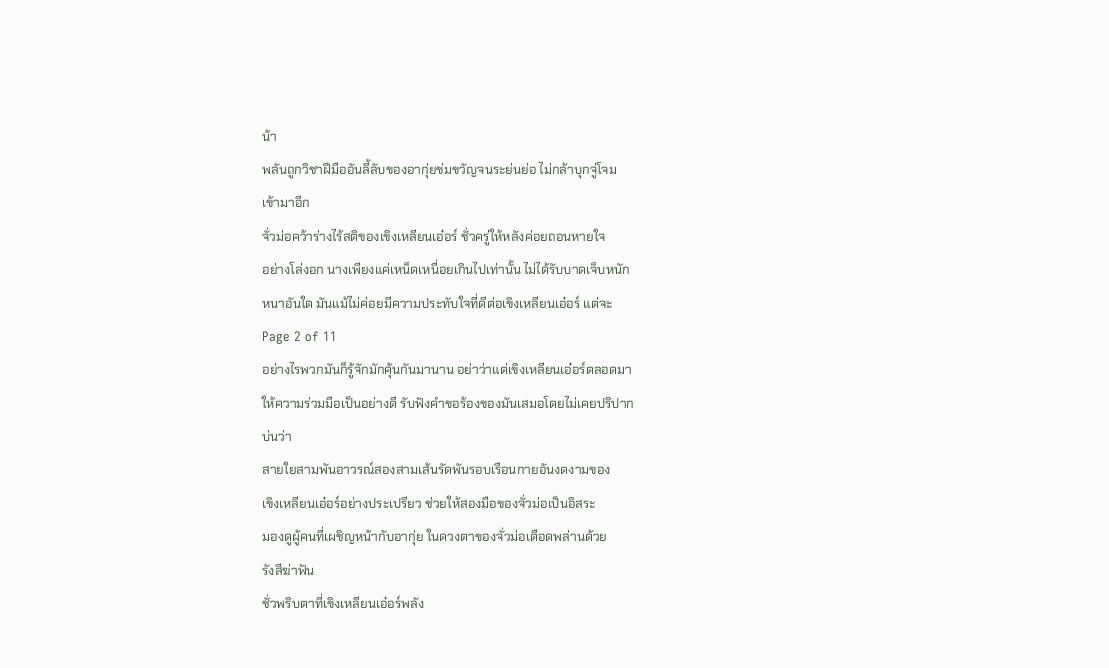น้า
พลันถูกวิชาฝีมืออันลี้ลับของอากุ่ยข่มขวัญจนระย่นย่อ ไม่กล้าบุกจู่โจม
เข้ามาอีก
จั่วม่อคว้าร่างไร้สติของเขิงเหลียนเอ๋อร์ ชั่วครู่ให้หลังค่อยถอนหายใจ
อย่างโล่งอก นางเพียงแค่เหน็ดเหนื่อยเกินไปเท่านั้น ไม่ได้รับบาดเจ็บหนัก
หนาอันใด มันแม้ไม่ค่อยมีความประทับใจที่ดีต่อเขิงเหลียนเอ๋อร์ แต่จะ
Page 2 of 11
อย่างไรพวกมันก็รู้จักมักคุ้นกันมานาน อย่าว่าแต่เขิงเหลียนเอ๋อร์ตลอดมา
ให้ความร่วมมือเป็นอย่างดี รับฟังคำขอร้องของมันเสมอโดยไม่เคยปริปาก
บ่นว่า
สายใยสามพันอาวรณ์สองสามเส้นรัดพันรอบเรือนกายอันงดงามของ
เขิงเหลียนเอ๋อร์อย่างประเปรียว ช่วยให้สองมือของจั่วม่อเป็นอิสระ
มองดูผู้คนที่เผชิญหน้ากับอากุ่ย ในดวงตาของจั่วม่อเดือดพล่านด้วย
รังสีฆ่าฟัน
ชั่วพริบตาที่เขิงเหลียนเอ๋อร์พลัง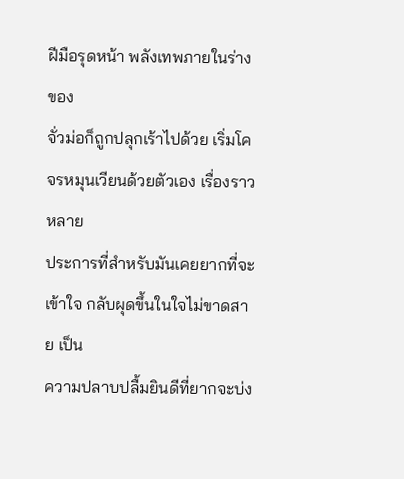ฝีมือรุดหน้า พลังเทพภายในร่างของ
จั่วม่อก็ถูกปลุกเร้าไปด้วย เริ่มโคจรหมุนเวียนด้วยตัวเอง เรื่องราวหลาย
ประการที่สำหรับมันเคยยากที่จะเข้าใจ กลับผุดขึ้นในใจไม่ขาดสาย เป็น
ความปลาบปลื้มยินดีที่ยากจะบ่ง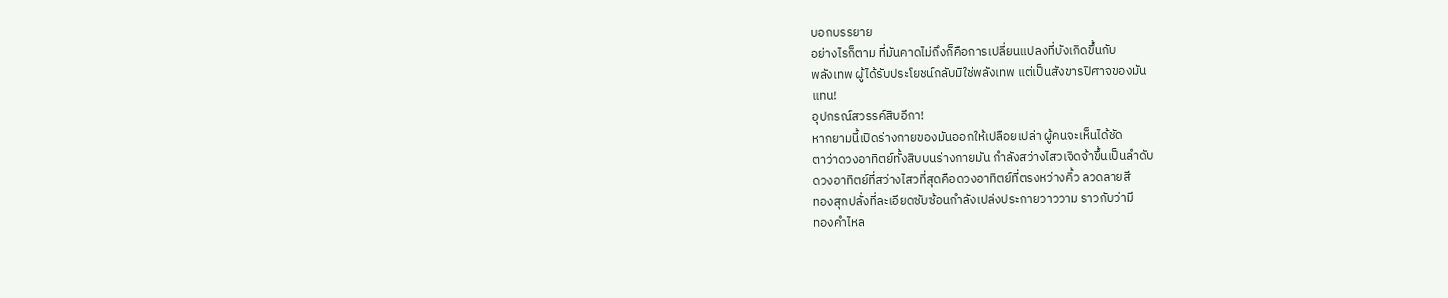บอกบรรยาย
อย่างไรก็ตาม ที่มันคาดไม่ถึงก็คือการเปลี่ยนแปลงที่บังเกิดขึ้นกับ
พลังเทพ ผู้ได้รับประโยชน์กลับมิใช่พลังเทพ แต่เป็นสังขารปิศาจของมัน
แทน!
อุปกรณ์สวรรค์สิบอีกา!
หากยามนี้เปิดร่างกายของมันออกให้เปลือยเปล่า ผู้คนจะเห็นได้ชัด
ตาว่าดวงอาทิตย์ทั้งสิบบนร่างกายมัน กำลังสว่างไสวเจิดจ้าขึ้นเป็นลำดับ
ดวงอาทิตย์ที่สว่างไสวที่สุดคือดวงอาทิตย์ที่ตรงหว่างคิ้ว ลวดลายสี
ทองสุกปลั่งที่ละเอียดซับซ้อนกำลังเปล่งประกายวาววาม ราวกับว่ามี
ทองคำไหล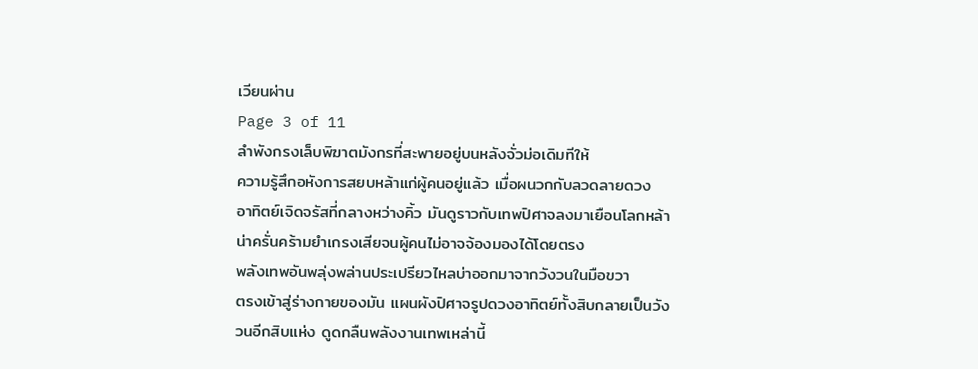เวียนผ่าน
Page 3 of 11
ลำพังกรงเล็บพิฆาตมังกรที่สะพายอยู่บนหลังจั่วม่อเดิมทีให้
ความรู้สึกอหังการสยบหล้าแก่ผู้คนอยู่แล้ว เมื่อผนวกกับลวดลายดวง
อาทิตย์เจิดจรัสที่กลางหว่างคิ้ว มันดูราวกับเทพปิศาจลงมาเยือนโลกหล้า
น่าครั่นคร้ามยำเกรงเสียจนผู้คนไม่อาจจ้องมองได้โดยตรง
พลังเทพอันพลุ่งพล่านประเปรียวไหลบ่าออกมาจากวังวนในมือขวา
ตรงเข้าสู่ร่างกายของมัน แผนผังปิศาจรูปดวงอาทิตย์ทั้งสิบกลายเป็นวัง
วนอีกสิบแห่ง ดูดกลืนพลังงานเทพเหล่านี้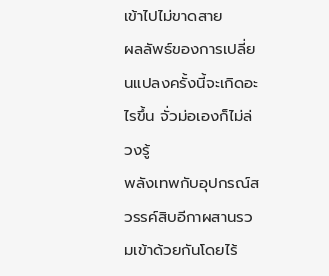เข้าไปไม่ขาดสาย
ผลลัพธ์ของการเปลี่ยนแปลงครั้งนี้จะเกิดอะไรขึ้น จั่วม่อเองก็ไม่ล่วงรู้
พลังเทพกับอุปกรณ์สวรรค์สิบอีกาผสานรวมเข้าด้วยกันโดยไร้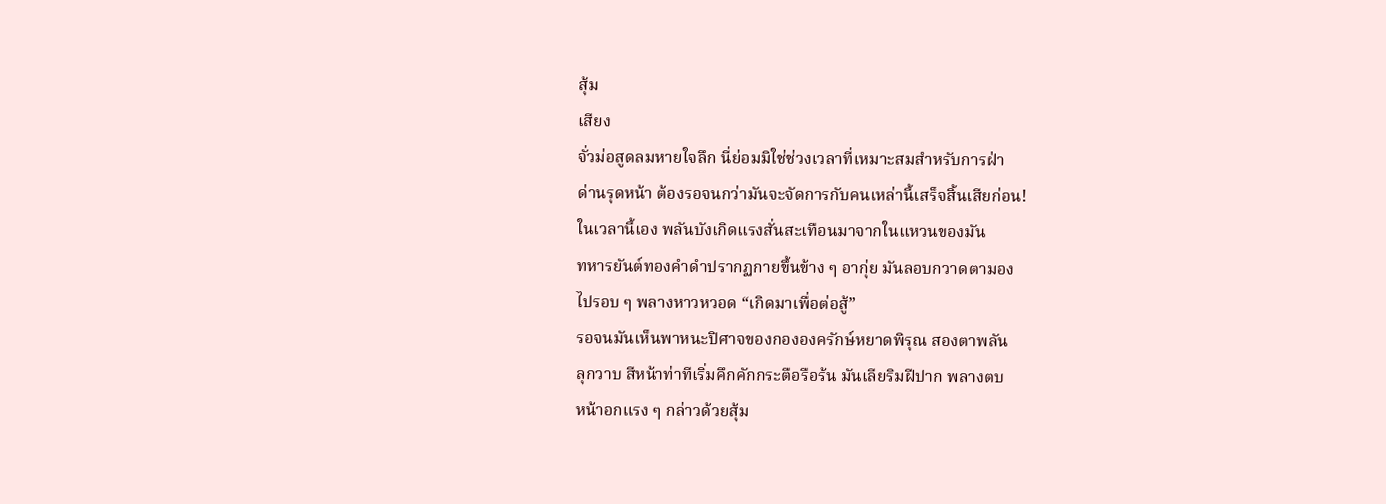สุ้ม
เสียง
จั่วม่อสูดลมหายใจลึก นี่ย่อมมิใช่ช่วงเวลาที่เหมาะสมสำหรับการฝ่า
ด่านรุดหน้า ต้องรอจนกว่ามันจะจัดการกับคนเหล่านี้เสร็จสิ้นเสียก่อน!
ในเวลานี้เอง พลันบังเกิดแรงสั่นสะเทือนมาจากในแหวนของมัน
ทหารยันต์ทองคำดำปรากฏกายขึ้นข้าง ๆ อากุ่ย มันลอบกวาดตามอง
ไปรอบ ๆ พลางหาวหวอด “เกิดมาเพื่อต่อสู้”
รอจนมันเห็นพาหนะปิศาจของกององครักษ์หยาดพิรุณ สองตาพลัน
ลุกวาบ สีหน้าท่าทีเริ่มคึกคักกระตือรือร้น มันเลียริมฝีปาก พลางตบ
หน้าอกแรง ๆ กล่าวด้วยสุ้ม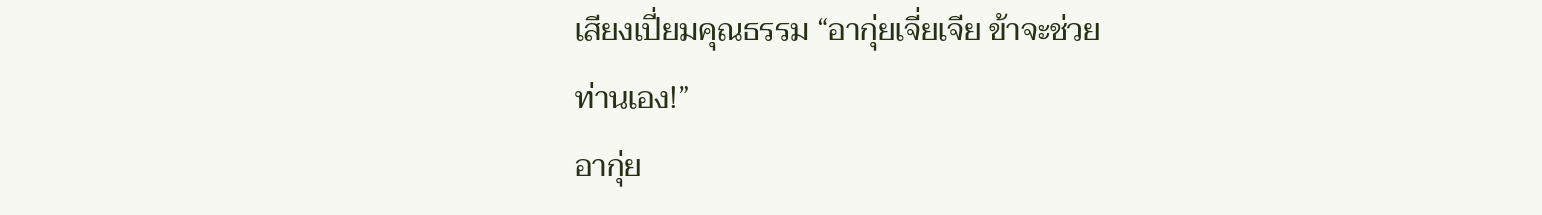เสียงเปี่ยมคุณธรรม “อากุ่ยเจี่ยเจีย ข้าจะช่วย
ท่านเอง!”
อากุ่ย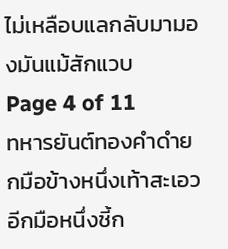ไม่เหลือบแลกลับมามองมันแม้สักแวบ
Page 4 of 11
ทหารยันต์ทองคำดำยกมือข้างหนึ่งเท้าสะเอว อีกมือหนึ่งชี้ก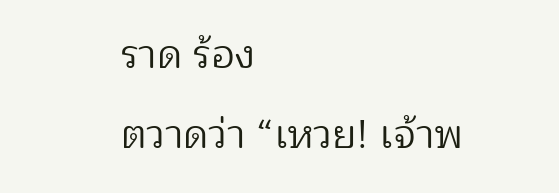ราด ร้อง
ตวาดว่า “เหวย! เจ้าพ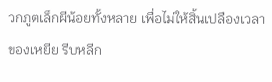วกภูตเล็กผีน้อยทั้งหลาย เพื่อไม่ให้สิ้นเปลืองเวลา
ของเหยีย รีบหลีก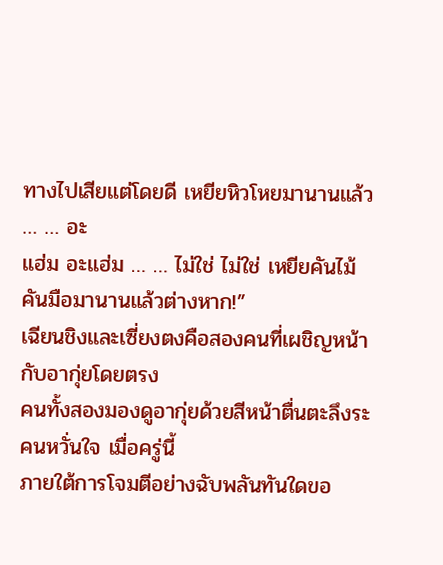ทางไปเสียแต่โดยดี เหยียหิวโหยมานานแล้ว … … อะ
แฮ่ม อะแฮ่ม … … ไม่ใช่ ไม่ใช่ เหยียคันไม้คันมือมานานแล้วต่างหาก!”
เฉียนชิงและเซี่ยงตงคือสองคนที่เผชิญหน้ากับอากุ่ยโดยตรง
คนทั้งสองมองดูอากุ่ยด้วยสีหน้าตื่นตะลึงระคนหวั่นใจ เมื่อครู่นี้
ภายใต้การโจมตีอย่างฉับพลันทันใดขอ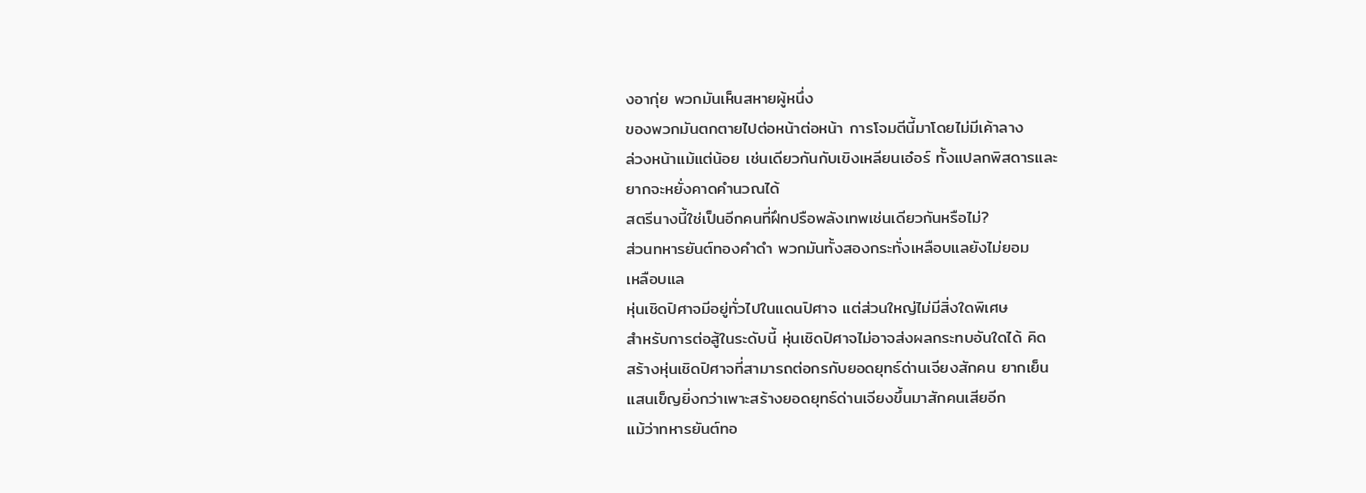งอากุ่ย พวกมันเห็นสหายผู้หนึ่ง
ของพวกมันตกตายไปต่อหน้าต่อหน้า การโจมตีนี้มาโดยไม่มีเค้าลาง
ล่วงหน้าแม้แต่น้อย เช่นเดียวกันกับเขิงเหลียนเอ๋อร์ ทั้งแปลกพิสดารและ
ยากจะหยั่งคาดคำนวณได้
สตรีนางนี้ใช่เป็นอีกคนที่ฝึกปรือพลังเทพเช่นเดียวกันหรือไม่?
ส่วนทหารยันต์ทองคำดำ พวกมันทั้งสองกระทั่งเหลือบแลยังไม่ยอม
เหลือบแล
หุ่นเชิดปิศาจมีอยู่ทั่วไปในแดนปิศาจ แต่ส่วนใหญ่ไม่มีสิ่งใดพิเศษ
สำหรับการต่อสู้ในระดับนี้ หุ่นเชิดปิศาจไม่อาจส่งผลกระทบอันใดได้ คิด
สร้างหุ่นเชิดปิศาจที่สามารถต่อกรกับยอดยุทธ์ด่านเจียงสักคน ยากเย็น
แสนเข็ญยิ่งกว่าเพาะสร้างยอดยุทธ์ด่านเจียงขึ้นมาสักคนเสียอีก
แม้ว่าทหารยันต์ทอ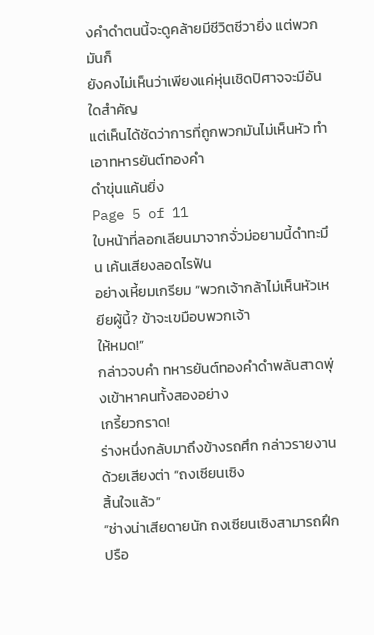งคำดำตนนี้จะดูคล้ายมีชีวิตชีวายิ่ง แต่พวกมันก็
ยังคงไม่เห็นว่าเพียงแค่หุ่นเชิดปิศาจจะมีอันใดสำคัญ
แต่เห็นได้ชัดว่าการที่ถูกพวกมันไม่เห็นหัว ทำเอาทหารยันต์ทองคำ
ดำขุ่นแค้นยิ่ง
Page 5 of 11
ใบหน้าที่ลอกเลียนมาจากจั่วม่อยามนี้ดำทะมึน เค้นเสียงลอดไรฟัน
อย่างเหี้ยมเกรียม “พวกเจ้ากล้าไม่เห็นหัวเหยียผู้นี้? ข้าจะเขมือบพวกเจ้า
ให้หมด!”
กล่าวจบคำ ทหารยันต์ทองคำดำพลันสาดพุ่งเข้าหาคนทั้งสองอย่าง
เกรี้ยวกราด!
ร่างหนึ่งกลับมาถึงข้างรถศึก กล่าวรายงานด้วยเสียงต่า “ถงเซียนเซิง
สิ้นใจแล้ว”
“ช่างน่าเสียดายนัก ถงเซียนเซิงสามารถฝึกปรือ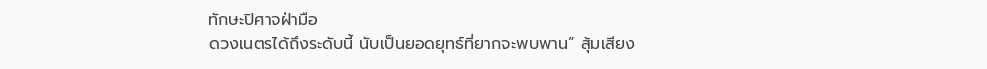ทักษะปิศาจฝ่ามือ
ดวงเนตรได้ถึงระดับนี้ นับเป็นยอดยุทธ์ที่ยากจะพบพาน” สุ้มเสียง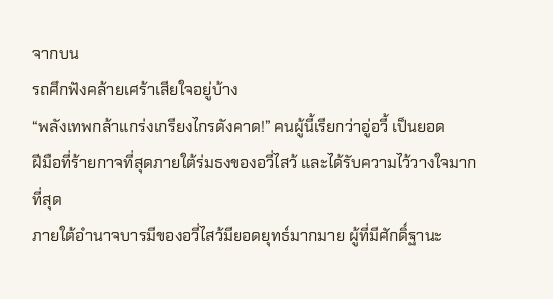จากบน
รถศึกฟังคล้ายเศร้าเสียใจอยู่บ้าง
“พลังเทพกล้าแกร่งเกรียงไกรดังคาด!” คนผู้นี้เรียกว่าอู่อวี้ เป็นยอด
ฝีมือที่ร้ายกาจที่สุดภายใต้ร่มธงของอวี่ไสว้ และได้รับความไว้วางใจมาก
ที่สุด
ภายใต้อำนาจบารมีของอวี่ไสว้มียอดยุทธ์มากมาย ผู้ที่มีศักดิ์ฐานะ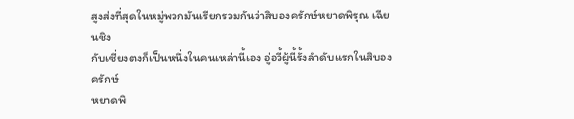สูงส่งที่สุดในหมู่พวกมันเรียกรวมกันว่าสิบองครักษ์หยาดพิรุณ เฉียนชิง
กับเซี่ยงตงก็เป็นหนึ่งในคนเหล่านี้เอง อู่อวี้ผู้นี้รั้งลำดับแรกในสิบองครักษ์
หยาดพิ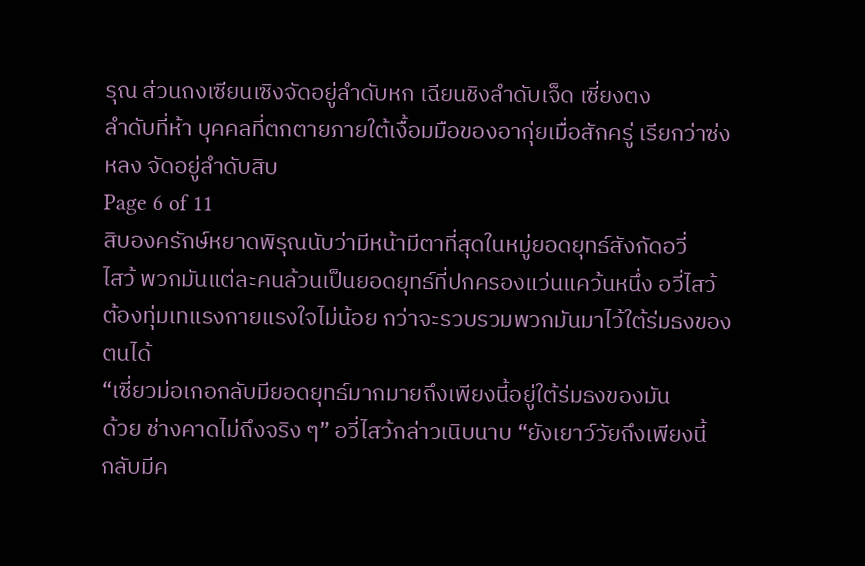รุณ ส่วนถงเซียนเซิงจัดอยู่ลำดับหก เฉียนชิงลำดับเจ็ด เซี่ยงตง
ลำดับที่ห้า บุคคลที่ตกตายภายใต้เงื้อมมือของอากุ่ยเมื่อสักครู่ เรียกว่าซ่ง
หลง จัดอยู่ลำดับสิบ
Page 6 of 11
สิบองครักษ์หยาดพิรุณนับว่ามีหน้ามีตาที่สุดในหมู่ยอดยุทธ์สังกัดอวี่
ไสว้ พวกมันแต่ละคนล้วนเป็นยอดยุทธ์ที่ปกครองแว่นแคว้นหนึ่ง อวี่ไสว้
ต้องทุ่มเทแรงกายแรงใจไม่น้อย กว่าจะรวบรวมพวกมันมาไว้ใต้ร่มธงของ
ตนได้
“เซี่ยวม่อเกอกลับมียอดยุทธ์มากมายถึงเพียงนี้อยู่ใต้ร่มธงของมัน
ด้วย ช่างคาดไม่ถึงจริง ๆ” อวี่ไสว้กล่าวเนิบนาบ “ยังเยาว์วัยถึงเพียงนี้
กลับมีค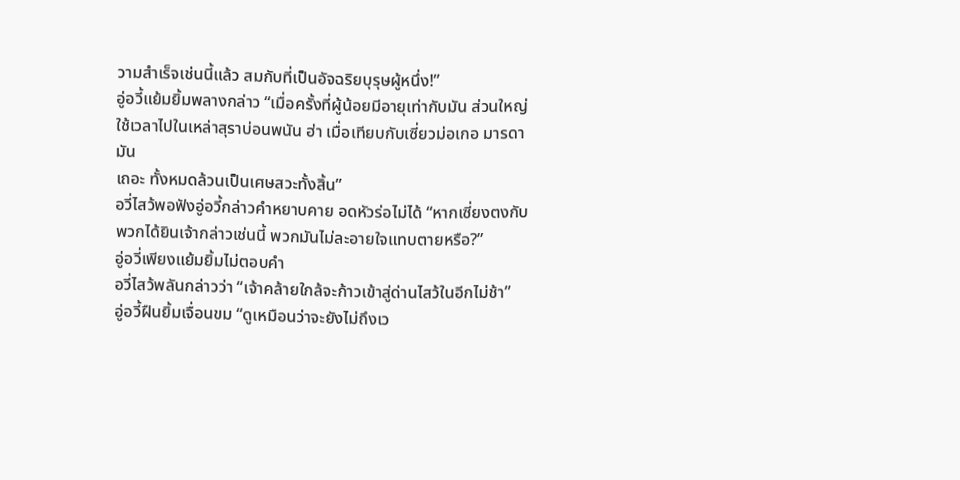วามสำเร็จเช่นนี้แล้ว สมกับที่เป็นอัจฉริยบุรุษผู้หนึ่ง!”
อู่อวี้แย้มยิ้มพลางกล่าว “เมื่อครั้งที่ผู้น้อยมีอายุเท่ากับมัน ส่วนใหญ่
ใช้เวลาไปในเหล่าสุราบ่อนพนัน ฮ่า เมื่อเทียบกับเซี่ยวม่อเกอ มารดามัน
เถอะ ทั้งหมดล้วนเป็นเศษสวะทั้งสิ้น”
อวี่ไสว้พอฟังอู่อวี้กล่าวคำหยาบคาย อดหัวร่อไม่ได้ “หากเซี่ยงตงกับ
พวกได้ยินเจ้ากล่าวเช่นนี้ พวกมันไม่ละอายใจแทบตายหรือ?”
อู่อวี่เพียงแย้มยิ้มไม่ตอบคำ
อวี่ไสว้พลันกล่าวว่า “เจ้าคล้ายใกล้จะก้าวเข้าสู่ด่านไสว้ในอีกไม่ช้า”
อู่อวี้ฝืนยิ้มเจื่อนขม “ดูเหมือนว่าจะยังไม่ถึงเว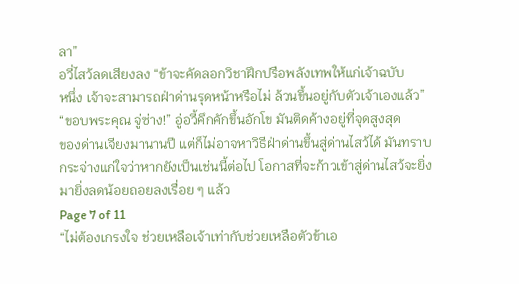ลา”
อวี่ไสว้ลดเสียงลง “ข้าจะคัดลอกวิชาฝึกปรือพลังเทพให้แก่เจ้าฉบับ
หนึ่ง เจ้าจะสามารถฝ่าด่านรุดหน้าหรือไม่ ล้วนขึ้นอยู่กับตัวเจ้าเองแล้ว”
“ขอบพระคุณ จู่ซ่าง!” อู่อวี้คึกคักขึ้นอักโข มันติดค้างอยู่ที่จุดสูงสุด
ของด่านเจียงมานานปี แต่ก็ไม่อาจหาวิธีฝ่าด่านขึ้นสู่ด่านไสว้ได้ มันทราบ
กระจ่างแก่ใจว่าหากยังเป็นเช่นนี้ต่อไป โอกาสที่จะก้าวเข้าสู่ด่านไสว้จะยิ่ง
มายิ่งลดน้อยถอยลงเรื่อย ๆ แล้ว
Page 7 of 11
“ไม่ต้องเกรงใจ ช่วยเหลือเจ้าเท่ากับช่วยเหลือตัวข้าเอ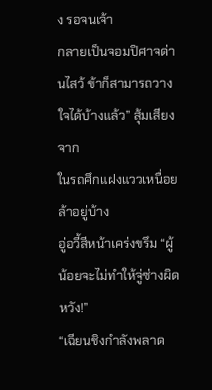ง รอจนเจ้า
กลายเป็นจอมปิศาจด่านไสว้ ข้าก็สามารถวางใจได้บ้างแล้ว” สุ้มเสียงจาก
ในรถศึกแฝงแววเหนื่อยล้าอยู่บ้าง
อู่อวี้สีหน้าเคร่งขรึม “ผู้น้อยจะไม่ทำให้จู่ซ่างผิดหวัง!”
“เฉียนชิงกำลังพลาด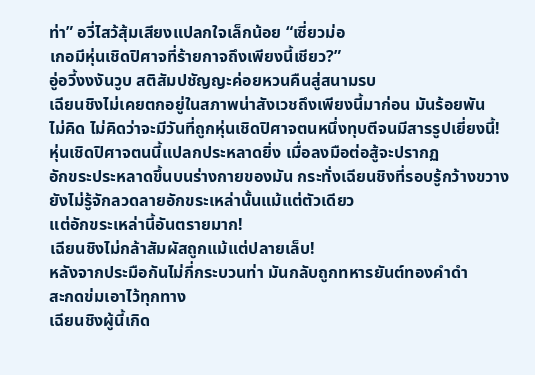ท่า” อวี่ไสว้สุ้มเสียงแปลกใจเล็กน้อย “เซี่ยวม่อ
เกอมีหุ่นเชิดปิศาจที่ร้ายกาจถึงเพียงนี้เชียว?”
อู่อวี้งงงันวูบ สติสัมปชัญญะค่อยหวนคืนสู่สนามรบ
เฉียนชิงไม่เคยตกอยู่ในสภาพน่าสังเวชถึงเพียงนี้มาก่อน มันร้อยพัน
ไม่คิด ไม่คิดว่าจะมีวันที่ถูกหุ่นเชิดปิศาจตนหนึ่งทุบตีจนมีสารรูปเยี่ยงนี้!
หุ่นเชิดปิศาจตนนี้แปลกประหลาดยิ่ง เมื่อลงมือต่อสู้จะปรากฏ
อักขระประหลาดขึ้นบนร่างกายของมัน กระทั่งเฉียนชิงที่รอบรู้กว้างขวาง
ยังไม่รู้จักลวดลายอักขระเหล่านั้นแม้แต่ตัวเดียว
แต่อักขระเหล่านี้อันตรายมาก!
เฉียนชิงไม่กล้าสัมผัสถูกแม้แต่ปลายเล็บ!
หลังจากประมือกันไม่กี่กระบวนท่า มันกลับถูกทหารยันต์ทองคำดำ
สะกดข่มเอาไว้ทุกทาง
เฉียนชิงผู้นี้เกิด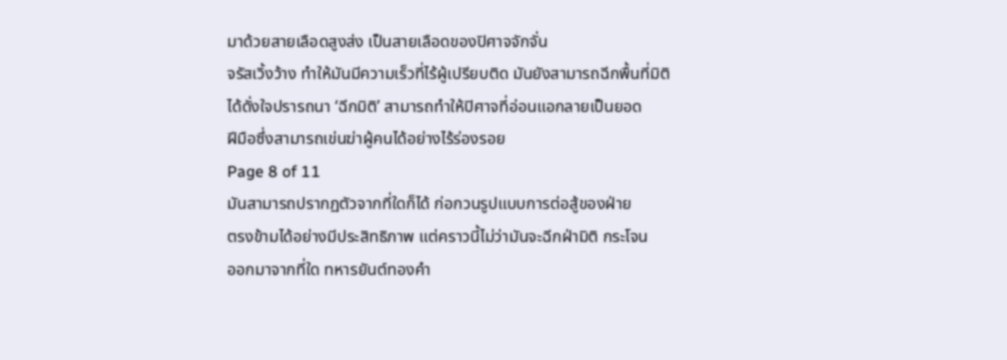มาด้วยสายเลือดสูงส่ง เป็นสายเลือดของปิศาจจักจั่น
จรัสเวิ้งว้าง ทำให้มันมีความเร็วที่ไร้ผู้เปรียบติด มันยังสามารถฉีกพื้นที่มิติ
ได้ดั่งใจปรารถนา ‘ฉีกมิติ’ สามารถทำให้ปิศาจที่อ่อนแอกลายเป็นยอด
ฝีมือซึ่งสามารถเข่นฆ่าผู้คนได้อย่างไร้ร่องรอย
Page 8 of 11
มันสามารถปรากฏตัวจากที่ใดก็ได้ ก่อกวนรูปแบบการต่อสู้ของฝ่าย
ตรงข้ามได้อย่างมีประสิทธิภาพ แต่คราวนี้ไม่ว่ามันจะฉีกฝ่ามิติ กระโจน
ออกมาจากที่ใด ทหารยันต์ทองคำ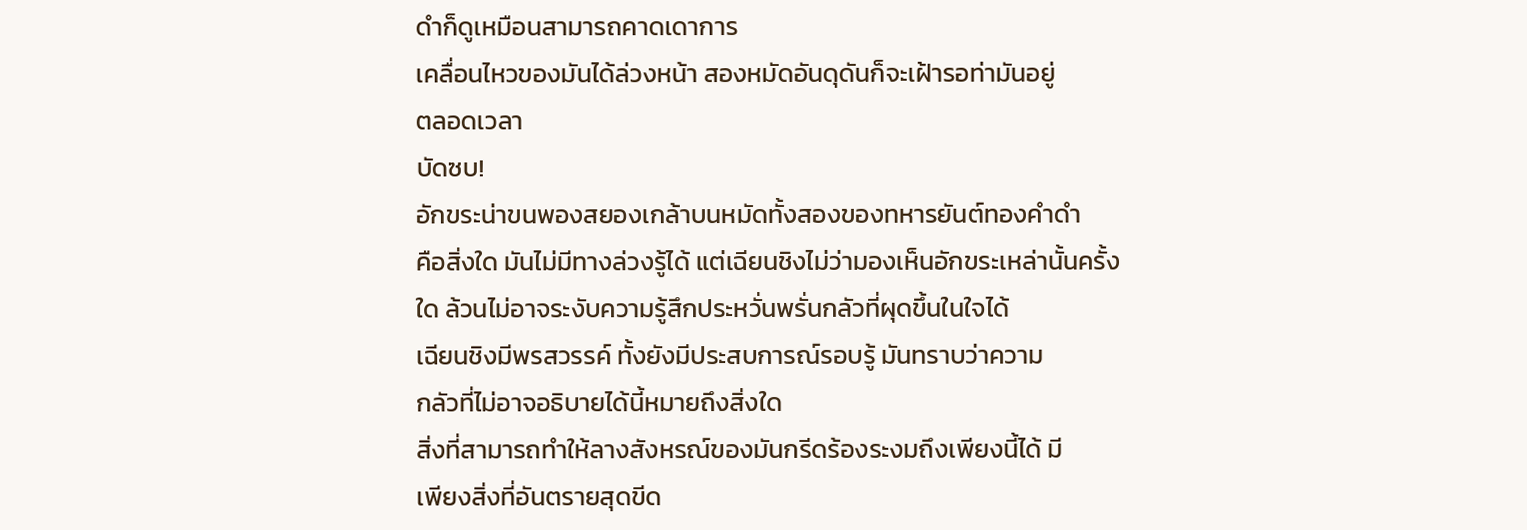ดำก็ดูเหมือนสามารถคาดเดาการ
เคลื่อนไหวของมันได้ล่วงหน้า สองหมัดอันดุดันก็จะเฝ้ารอท่ามันอยู่
ตลอดเวลา
บัดซบ!
อักขระน่าขนพองสยองเกล้าบนหมัดทั้งสองของทหารยันต์ทองคำดำ
คือสิ่งใด มันไม่มีทางล่วงรู้ได้ แต่เฉียนชิงไม่ว่ามองเห็นอักขระเหล่านั้นครั้ง
ใด ล้วนไม่อาจระงับความรู้สึกประหวั่นพรั่นกลัวที่ผุดขึ้นในใจได้
เฉียนชิงมีพรสวรรค์ ทั้งยังมีประสบการณ์รอบรู้ มันทราบว่าความ
กลัวที่ไม่อาจอธิบายได้นี้หมายถึงสิ่งใด
สิ่งที่สามารถทำให้ลางสังหรณ์ของมันกรีดร้องระงมถึงเพียงนี้ได้ มี
เพียงสิ่งที่อันตรายสุดขีด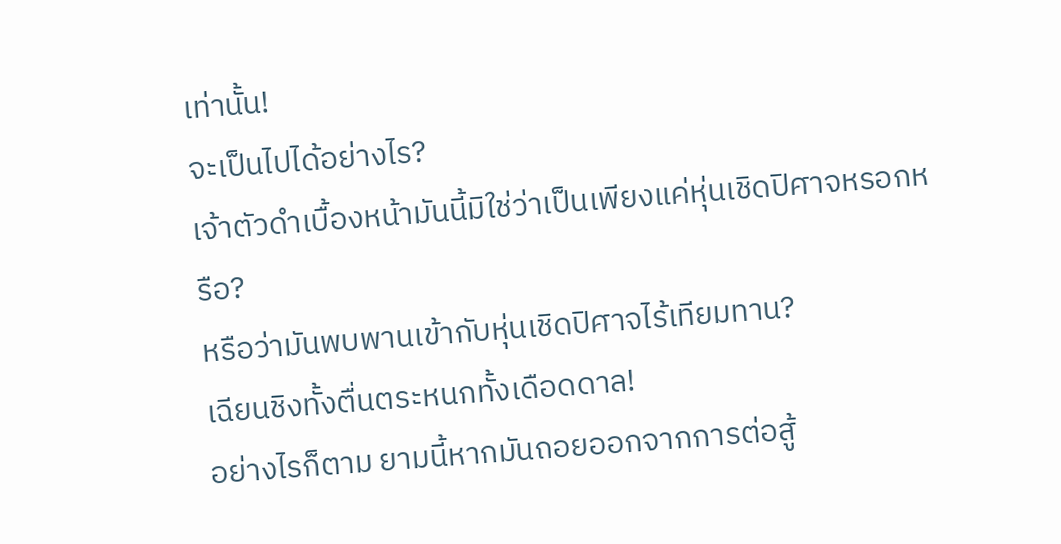เท่านั้น!
จะเป็นไปได้อย่างไร?
เจ้าตัวดำเบื้องหน้ามันนี้มิใช่ว่าเป็นเพียงแค่หุ่นเชิดปิศาจหรอกหรือ?
หรือว่ามันพบพานเข้ากับหุ่นเชิดปิศาจไร้เทียมทาน?
เฉียนชิงทั้งตื่นตระหนกทั้งเดือดดาล!
อย่างไรก็ตาม ยามนี้หากมันถอยออกจากการต่อสู้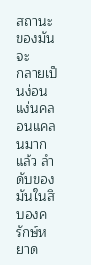สถานะของมันจะ
กลายเป็นง่อนแง่นคลอนแคลนมากแล้ว ลำดับของมันในสิบองครักษ์หยาด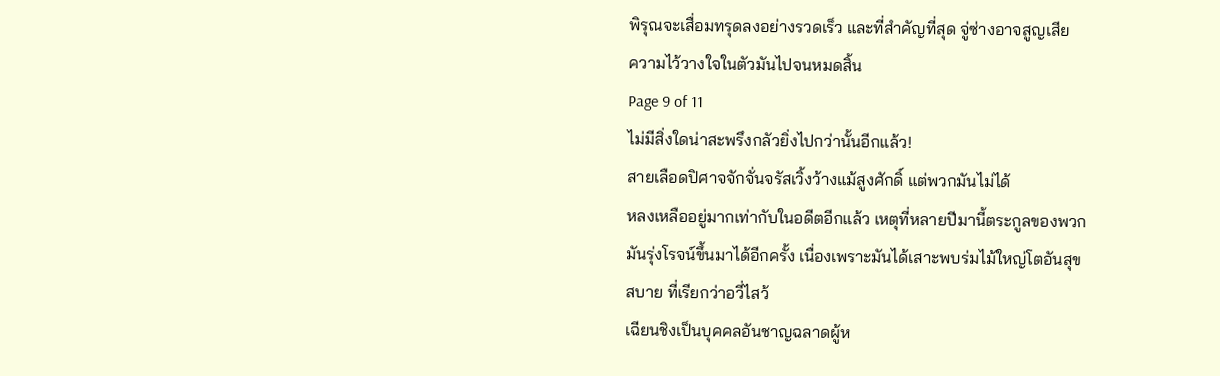พิรุณจะเสื่อมทรุดลงอย่างรวดเร็ว และที่สำคัญที่สุด จู่ซ่างอาจสูญเสีย
ความไว้วางใจในตัวมันไปจนหมดสิ้น
Page 9 of 11
ไม่มีสิ่งใดน่าสะพรึงกลัวยิ่งไปกว่านั้นอีกแล้ว!
สายเลือดปิศาจจักจั่นจรัสเวิ้งว้างแม้สูงศักดิ์ แต่พวกมันไม่ได้
หลงเหลืออยู่มากเท่ากับในอดีตอีกแล้ว เหตุที่หลายปีมานี้ตระกูลของพวก
มันรุ่งโรจน์ขึ้นมาได้อีกครั้ง เนื่องเพราะมันได้เสาะพบร่มไม้ใหญ่โตอันสุข
สบาย ที่เรียกว่าอวี่ไสว้
เฉียนชิงเป็นบุคคลอันชาญฉลาดผู้ห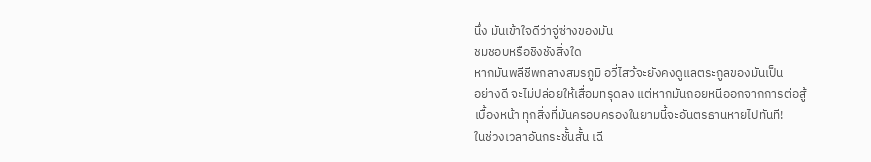นึ่ง มันเข้าใจดีว่าจู่ซ่างของมัน
ชมชอบหรือชิงชังสิ่งใด
หากมันพลีชีพกลางสมรภูมิ อวี่ไสว้จะยังคงดูแลตระกูลของมันเป็น
อย่างดี จะไม่ปล่อยให้เสื่อมทรุดลง แต่หากมันถอยหนีออกจากการต่อสู้
เบื้องหน้า ทุกสิ่งที่มันครอบครองในยามนี้จะอันตรธานหายไปทันที!
ในช่วงเวลาอันกระชั้นสั้น เฉี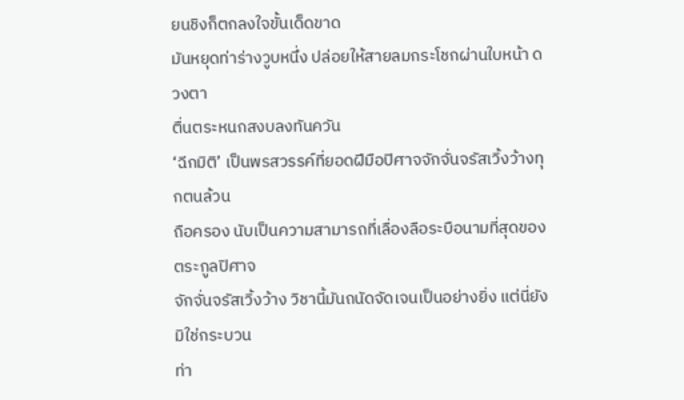ยนชิงก็ตกลงใจขั้นเด็ดขาด
มันหยุดท่าร่างวูบหนึ่ง ปล่อยให้สายลมกระโชกผ่านใบหน้า ดวงตา
ตื่นตระหนกสงบลงทันควัน
‘ฉีกมิติ’ เป็นพรสวรรค์ที่ยอดฝีมือปิศาจจักจั่นจรัสเวิ้งว้างทุกตนล้วน
ถือครอง นับเป็นความสามารถที่เลื่องลือระบือนามที่สุดของตระกูลปิศาจ
จักจั่นจรัสเวิ้งว้าง วิชานี้มันถนัดจัดเจนเป็นอย่างยิ่ง แต่นี่ยังมิใช่กระบวน
ท่า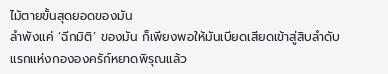ไม้ตายขั้นสุดยอดของมัน
ลำพังแค่ ‘ฉีกมิติ’ ของมัน ก็เพียงพอให้มันเบียดเสียดเข้าสู่สิบลำดับ
แรกแห่งกององครัก์หยาดพิรุณแล้ว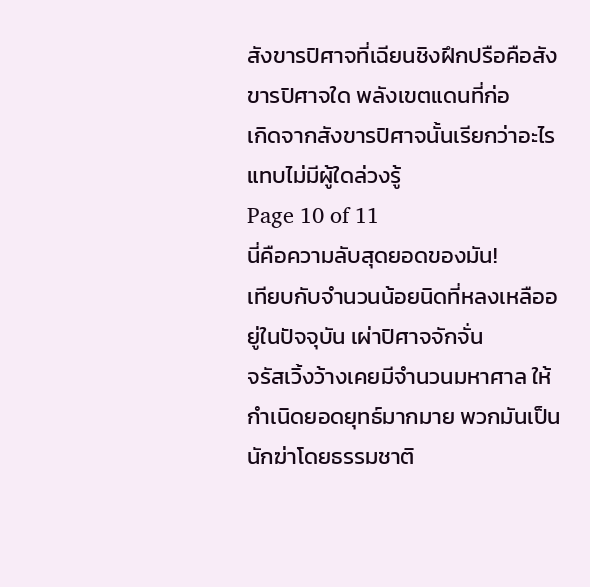สังขารปิศาจที่เฉียนชิงฝึกปรือคือสังขารปิศาจใด พลังเขตแดนที่ก่อ
เกิดจากสังขารปิศาจนั้นเรียกว่าอะไร แทบไม่มีผู้ใดล่วงรู้
Page 10 of 11
นี่คือความลับสุดยอดของมัน!
เทียบกับจำนวนน้อยนิดที่หลงเหลืออยู่ในปัจจุบัน เผ่าปิศาจจักจั่น
จรัสเวิ้งว้างเคยมีจำนวนมหาศาล ให้กำเนิดยอดยุทธ์มากมาย พวกมันเป็น
นักฆ่าโดยธรรมชาติ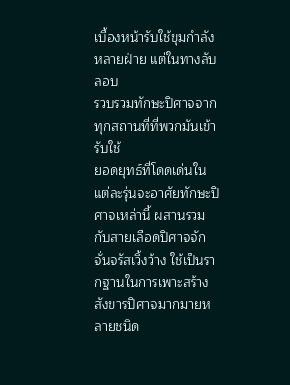เบื้องหน้ารับใช้ขุมกำลังหลายฝ่าย แต่ในทางลับลอบ
รวบรวมทักษะปิศาจจากทุกสถานที่ที่พวกมันเข้ารับใช้
ยอดยุทธ์ที่โดดเด่นในแต่ละรุ่นจะอาศัยทักษะปิศาจเหล่านี้ ผสานรวม
กับสายเลือดปิศาจจักจั่นจรัสเวิ้งว้าง ใช้เป็นรากฐานในการเพาะสร้าง
สังขารปิศาจมากมายหลายชนิด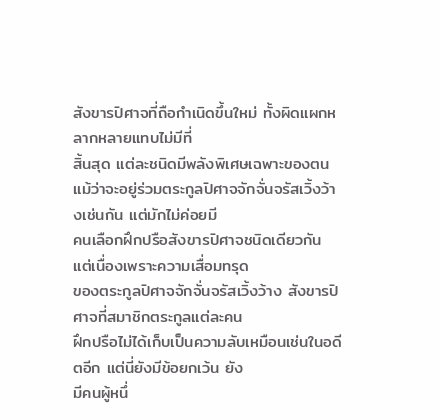สังขารปิศาจที่ถือกำเนิดขึ้นใหม่ ทั้งผิดแผกหลากหลายแทบไม่มีที่
สิ้นสุด แต่ละชนิดมีพลังพิเศษเฉพาะของตน
แม้ว่าจะอยู่ร่วมตระกูลปิศาจจักจั่นจรัสเวิ้งว้างเช่นกัน แต่มักไม่ค่อยมี
คนเลือกฝึกปรือสังขารปิศาจชนิดเดียวกัน แต่เนื่องเพราะความเสื่อมทรุด
ของตระกูลปิศาจจักจั่นจรัสเวิ้งว้าง สังขารปิศาจที่สมาชิกตระกูลแต่ละคน
ฝึกปรือไม่ได้เก็บเป็นความลับเหมือนเช่นในอดีตอีก แต่นี่ยังมีข้อยกเว้น ยัง
มีคนผู้หนึ่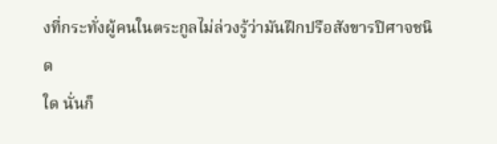งที่กระทั่งผู้คนในตระกูลไม่ล่วงรู้ว่ามันฝึกปรือสังขารปิศาจชนิด
ใด นั่นก็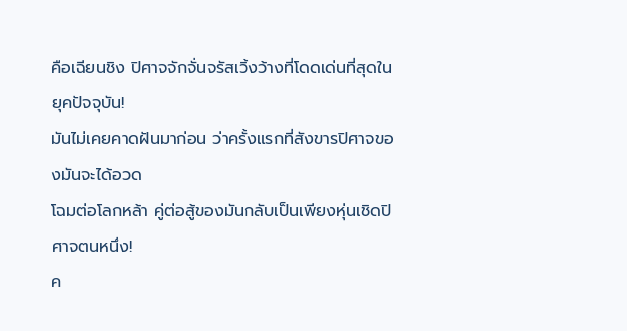คือเฉียนชิง ปิศาจจักจั่นจรัสเวิ้งว้างที่โดดเด่นที่สุดในยุคปัจจุบัน!
มันไม่เคยคาดฝันมาก่อน ว่าครั้งแรกที่สังขารปิศาจของมันจะได้อวด
โฉมต่อโลกหล้า คู่ต่อสู้ของมันกลับเป็นเพียงหุ่นเชิดปิศาจตนหนึ่ง!
ค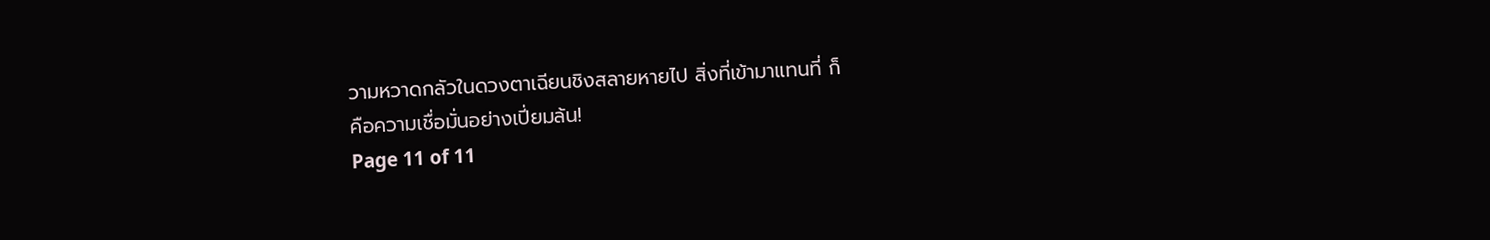วามหวาดกลัวในดวงตาเฉียนชิงสลายหายไป สิ่งที่เข้ามาแทนที่ ก็
คือความเชื่อมั่นอย่างเปี่ยมล้น!
Page 11 of 11